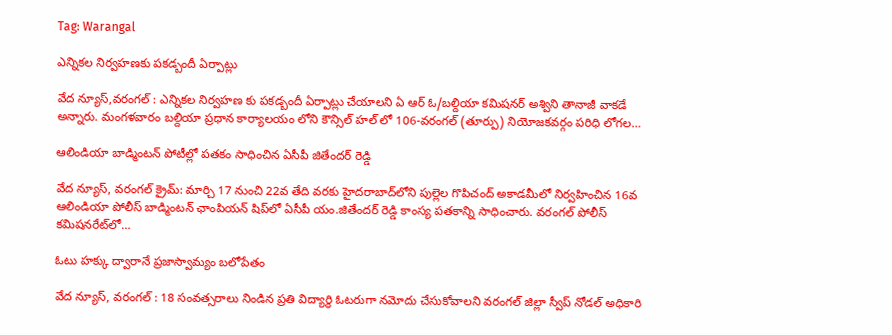Tag: Warangal

ఎన్నికల నిర్వహణకు పకడ్బందీ ఏర్పాట్లు

వేద న్యూస్,వరంగల్ : ఎన్నికల నిర్వహణ కు పకడ్బందీ ఏర్పాట్లు చేయాలని ఏ ఆర్ ఓ/బల్దియా కమిషనర్ అశ్విని తానాజీ వాకడే అన్నారు. మంగళవారం బల్దియా ప్రధాన కార్యాలయం లోని కౌన్సిల్ హల్ లో 106-వరంగల్ (తూర్పు) నియోజకవర్గం పరిధి లోగల…

ఆలిండియా బాడ్మింటన్‌ పోటీల్లో పతకం సాధించిన ఏసీపీ జితేందర్‌ రెడ్డి

వేద న్యూస్, వరంగల్ క్రైమ్: మార్చి 17 నుంచి 22వ తేది వరకు హైదరాబాద్‌లోని పుల్లెల గొపిచంద్‌ అకాడమీలో నిర్వహించిన 16వ ఆలిండియా పోలీస్‌ బాడ్మింటన్‌ ఛాంపియన్‌ షిప్‌లో ఏసీపీ యం.జితేందర్‌ రెడ్డి కాంస్య పతకాన్ని సాధించారు. వరంగల్‌ పోలీస్‌ కమిషనరేట్‌లో…

ఓటు హక్కు ద్వారానే ప్రజాస్వామ్యం బలోపేతం

వేద న్యూస్, వరంగల్ : 18 సంవత్సరాలు నిండిన ప్రతి విద్యార్థి ఓటరుగా నమోదు చేసుకోవాలని వరంగల్ జిల్లా స్వీప్ నోడల్ అధికారి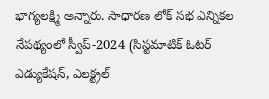భాగ్యలక్ష్మి అన్నారు. సాధారణ లోక్ సభ ఎన్నికల నేపథ్యంలో స్వీప్-2024 (సిస్టమాటిక్ ఓటర్ ఎడ్యుకేషన్, ఎలక్ట్రల్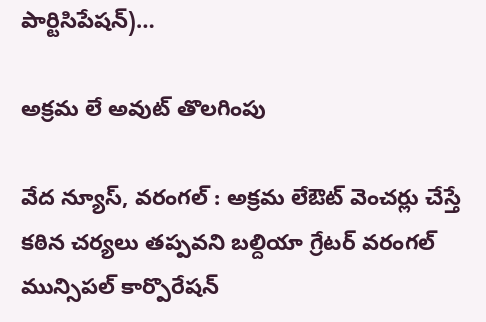పార్టిసిపేషన్)…

అక్రమ లే అవుట్ తొలగింపు

వేద న్యూస్, వరంగల్ : అక్రమ లేఔట్ వెంచర్లు చేస్తే కఠిన చర్యలు తప్పవని బల్దియా గ్రేటర్ వరంగల్ మున్సిపల్ కార్పొరేషన్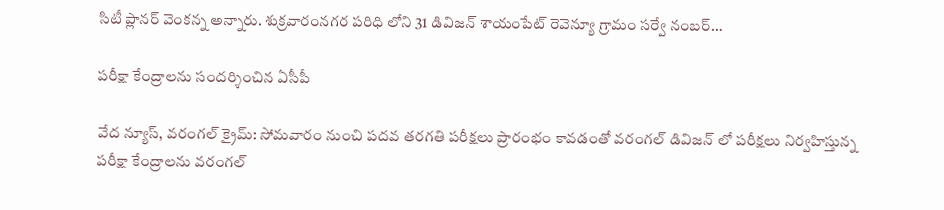సిటీ ప్లానర్ వెంకన్న అన్నారు. శుక్రవారంనగర పరిధి లోని 31 డివిజన్ శాయంపేట్ రెవెన్యూ గ్రామం సర్వే నంబర్…

పరీక్షా కేంద్రాలను సందర్శించిన ఏసీపీ

వేద న్యూస్, వరంగల్ క్రైమ్: సోమవారం నుంచి పదవ తరగతి పరీక్షలు ప్రారంభం కావడంతో వరంగల్ డివిజన్ లో పరీక్షలు నిర్వహిస్తున్న పరీక్షా కేంద్రాలను వరంగల్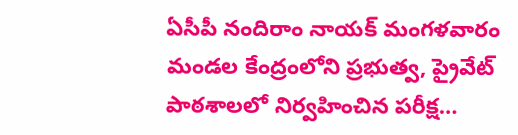ఏసీపీ నందిరాం నాయక్ మంగళవారం మండల కేంద్రంలోని ప్రభుత్వ, ప్రైవేట్ పాఠశాలలో నిర్వ‌హించిన ప‌రీక్ష…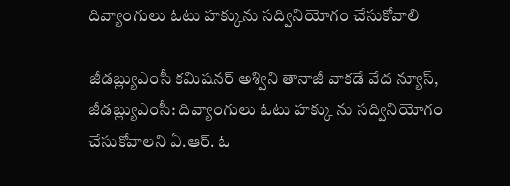దివ్యాంగులు ఓటు హక్కును సద్వినియోగం చేసుకోవాలి

జీడబ్ల్యుఎంసీ కమిషనర్ అశ్విని తానాజీ వాకడే వేద న్యూస్, జీడబ్ల్యుఎంసీ: దివ్యాంగులు ఓటు హక్కు ను సద్వినియోగం చేసుకోవాలని ఏ.ఆర్. ఓ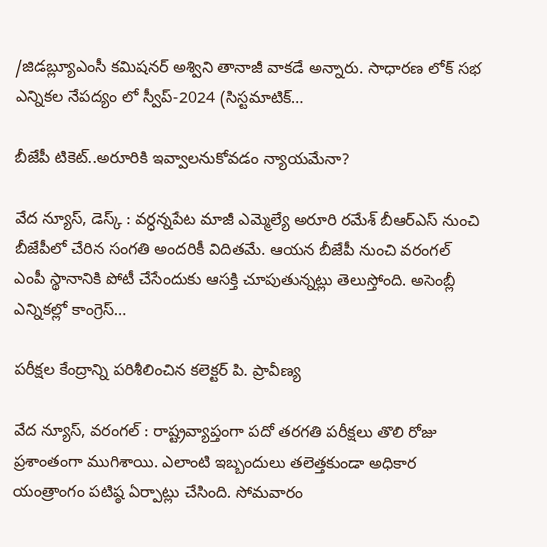/జిడబ్ల్యూఎంసీ కమిషనర్ అశ్విని తానాజీ వాకడే అన్నారు. సాధారణ లోక్ సభ ఎన్నికల నేపద్యం లో స్వీప్-2024 (సిస్టమాటిక్…

బీజేపీ టికెట్..అరూరికి ఇవ్వాలనుకోవడం న్యాయమేనా?

వేద న్యూస్, డెస్క్ : వర్ధన్నపేట మాజీ ఎమ్మెల్యే అరూరి రమేశ్ బీఆర్ఎస్ నుంచి బీజేపీలో చేరిన సంగతి అందరికీ విదితమే. ఆయన బీజేపీ నుంచి వరంగల్ ఎంపీ స్థానానికి పోటీ చేసేందుకు ఆసక్తి చూపుతున్నట్లు తెలుస్తోంది. అసెంబ్లీ ఎన్నికల్లో కాంగ్రెస్…

పరీక్షల కేంద్రాన్ని పరిశీలించిన కలెక్టర్ పి. ప్రావీణ్య

వేద న్యూస్, వరంగల్ : రాష్ట్రవ్యాప్తంగా పదో తరగతి పరీక్షలు తొలి రోజు ప్రశాంతంగా ముగిశాయి. ఎలాంటి ఇబ్బందులు తలెత్తకుండా అధికార యంత్రాంగం పటిష్ఠ ఏర్పాట్లు చేసింది. సోమవారం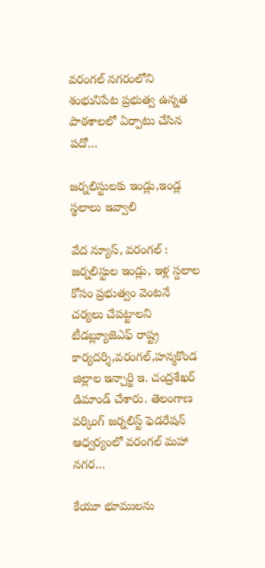వరంగల్ నగరంలోని శంభునిపేట ప్రభుత్వ ఉన్నత పాఠశాలలో ఏర్పాటు చేసిన పదో…

జర్నలిస్టులకు ఇండ్లు,ఇండ్ల స్థలాలు ఇవ్వాలి

వేద న్యూస్, వరంగల్ : జర్నలిస్టుల ఇండ్లు, ఇళ్ల స్దలాల కోసం ప్రభుత్వం వెంటనే చర్యలు చేపట్టాలని టీడబ్ల్యూజెఎఫ్ రాష్ట్ర కార్యదర్శి,వరంగల్,హన్మకొండ జిల్లాల ఇన్చార్జి ఇ. చంద్రశేఖర్ డిమాండ్ చేశారు. తెలంగాణ వర్కింగ్ జర్నలిస్ట్ ఫెడరేషన్ ఆధ్వర్యంలో వరంగల్ మహా నగర…

కేయూ భూములను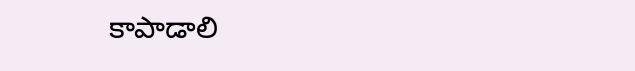కాపాడాలి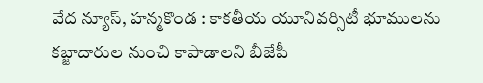వేద న్యూస్, హన్మకొండ : కాకతీయ యూనివర్సిటీ భూములను కబ్జాదారుల నుంచి కాపాడాలని బీజేపీ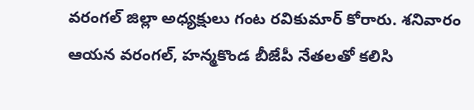వరంగల్ జిల్లా అధ్యక్షులు గంట రవికుమార్ కోరారు. శనివారం ఆయన వరంగల్, హన్మకొండ బీజేపీ నేతలతో కలిసి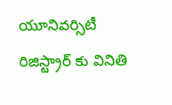యూనివర్సిటీ రిజిస్ట్రార్ కు వినితి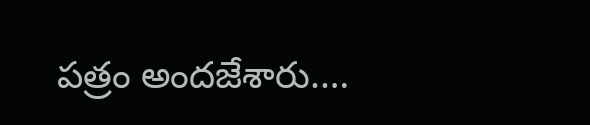పత్రం అందజేశారు.…